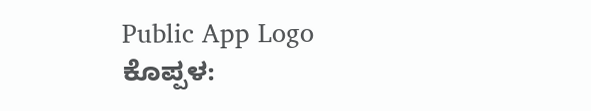Public App Logo
ಕೊಪ್ಪಳ: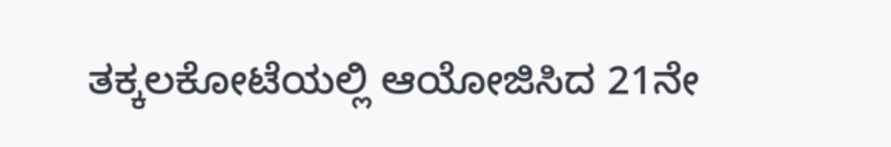ತಕ್ಕಲಕೋಟೆಯಲ್ಲಿ ಆಯೋಜಿಸಿದ 21ನೇ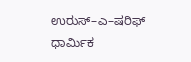ಉರುಸ್–ಎ–ಷರಿಫ್ ಧಾರ್ಮಿಕ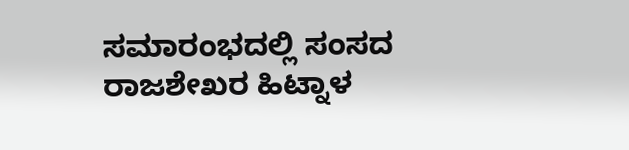ಸಮಾರಂಭದಲ್ಲಿ ಸಂಸದ ರಾಜಶೇಖರ ಹಿಟ್ನಾಳ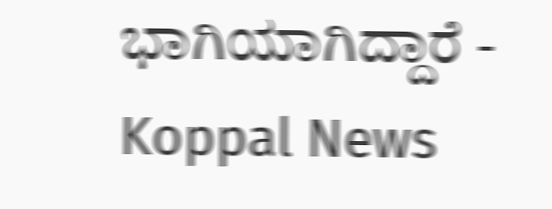ಭಾಗಿಯಾಗಿದ್ದಾರೆ - Koppal News